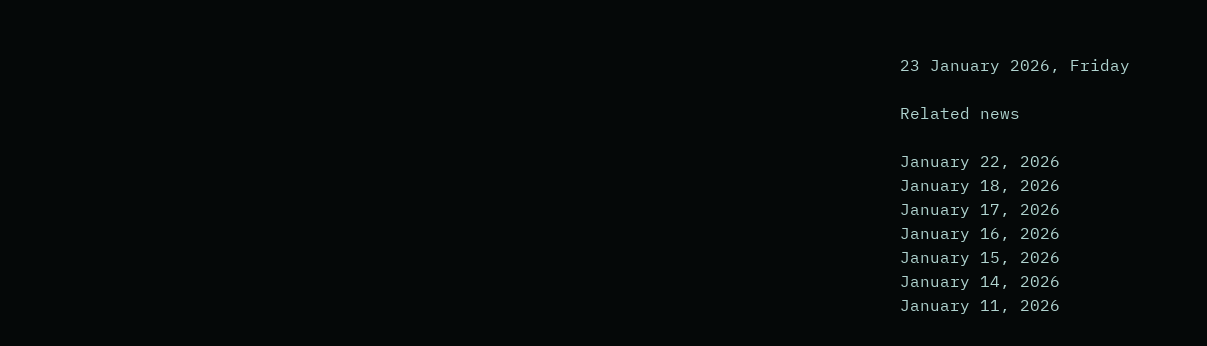23 January 2026, Friday

Related news

January 22, 2026
January 18, 2026
January 17, 2026
January 16, 2026
January 15, 2026
January 14, 2026
January 11, 2026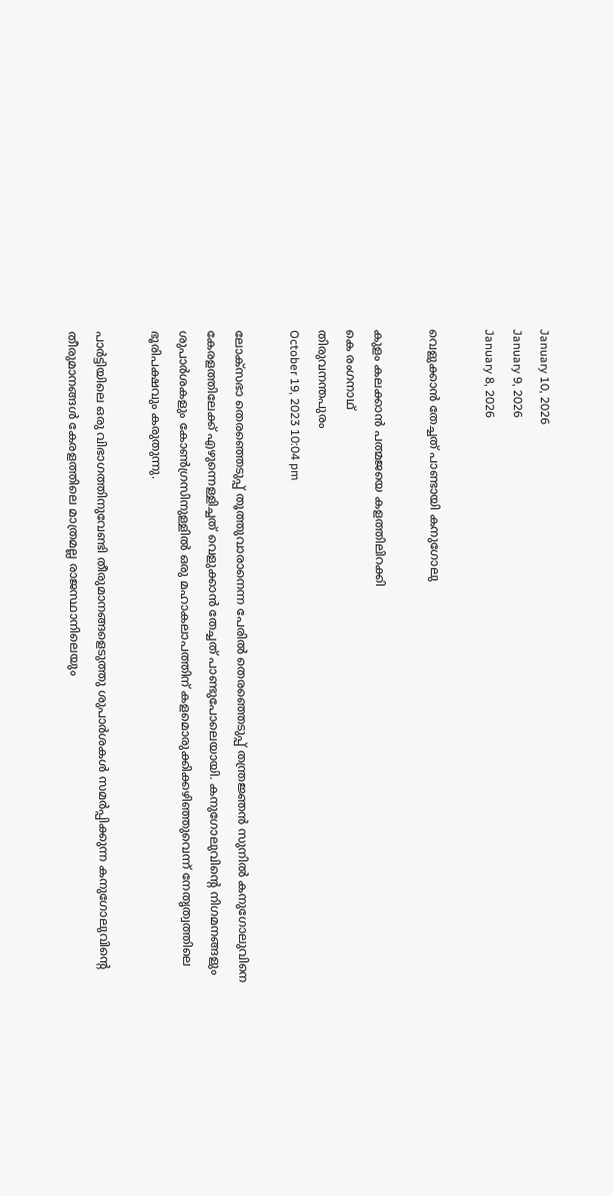January 10, 2026
January 9, 2026
January 8, 2026

വെളുക്കാന്‍ തേച്ചത് പാണ്ടായി കനുഗോലു

കുളം കലക്കാന്‍ പത്മജയെ കളത്തിലിറക്കി
കെ രംഗനാഥ്
തിരുവനന്തപുരം
October 19, 2023 10:04 pm

ലോക്‌സഭാ തെരഞ്ഞെടുപ്പ് തൂത്തുവാരാനെന്ന പേരില്‍ തെരഞ്ഞെടുപ്പ് തന്ത്രജ്ഞന്‍ സുനില്‍ കനുഗോലുവിനെ കേരളത്തിലേക്ക് എഴുന്നെള്ളിച്ചത് വെളുക്കാന്‍ തേച്ചത് പാണ്ടുപോലെയായി. കനുഗോലുവിന്റെ നിഗമനങ്ങളും ശുപാര്‍ശകളും കോണ്‍ഗ്രസിനുള്ളില്‍ ഒരു മഹാകലാപത്തിന് കളമൊരുക്കിക്കഴിഞ്ഞുവെന്ന് നേതൃത്വത്തിലെ ഭൂരിപക്ഷവും കരുതുന്നു.

പാര്‍ട്ടിയിലെ ഒരു വിഭാഗത്തിനുവേണ്ടി തീരുമാനങ്ങളെടുത്തു ശുപാര്‍ശകള്‍ സമര്‍പ്പിക്കുന്ന കനുഗോലുവിന്റെ തീരുമാനങ്ങള്‍ കേരളത്തിലെ മാത്രമല്ല രാജസ്ഥാനിലെയും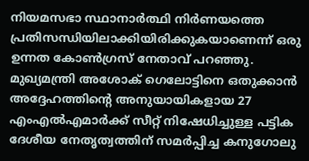നിയമസഭാ സ്ഥാനാര്‍ത്ഥി നിര്‍ണയത്തെ പ്രതിസന്ധിയിലാക്കിയിരിക്കുകയാണെന്ന് ഒരു ഉന്നത കോണ്‍ഗ്രസ് നേതാവ് പറഞ്ഞു. മുഖ്യമന്ത്രി അശോക് ഗെലോട്ടിനെ ഒതുക്കാന്‍ അദ്ദേഹത്തിന്റെ അനുയായികളായ 27 എംഎല്‍എമാര്‍ക്ക് സീറ്റ് നിഷേധിച്ചുള്ള പട്ടിക ദേശീയ നേതൃത്വത്തിന് സമര്‍പ്പിച്ച കനുഗോലു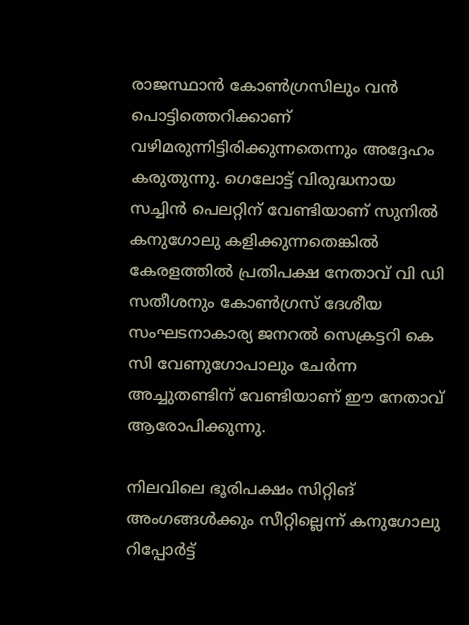രാജസ്ഥാന്‍ കോണ്‍ഗ്രസിലും വന്‍ പൊട്ടിത്തെറിക്കാണ് വഴിമരുന്നിട്ടിരിക്കുന്നതെന്നും അദ്ദേഹം കരുതുന്നു. ഗെലോട്ട് വിരുദ്ധനായ സച്ചിന്‍ പെലറ്റിന് വേണ്ടിയാണ് സുനില്‍ കനുഗോലു കളിക്കുന്നതെങ്കില്‍ കേരളത്തില്‍ പ്രതിപക്ഷ നേതാവ് വി ഡി സതീശനും കോണ്‍ഗ്രസ് ദേശീയ സംഘടനാകാര്യ ജനറല്‍ സെക്രട്ടറി കെ സി വേണുഗോപാലും ചേര്‍ന്ന അച്ചുതണ്ടിന് വേണ്ടിയാണ് ഈ നേതാവ് ആരോപിക്കുന്നു.

നിലവിലെ ഭൂരിപക്ഷം സിറ്റിങ് അംഗങ്ങള്‍ക്കും സീറ്റില്ലെന്ന് കനുഗോലു റിപ്പോര്‍ട്ട്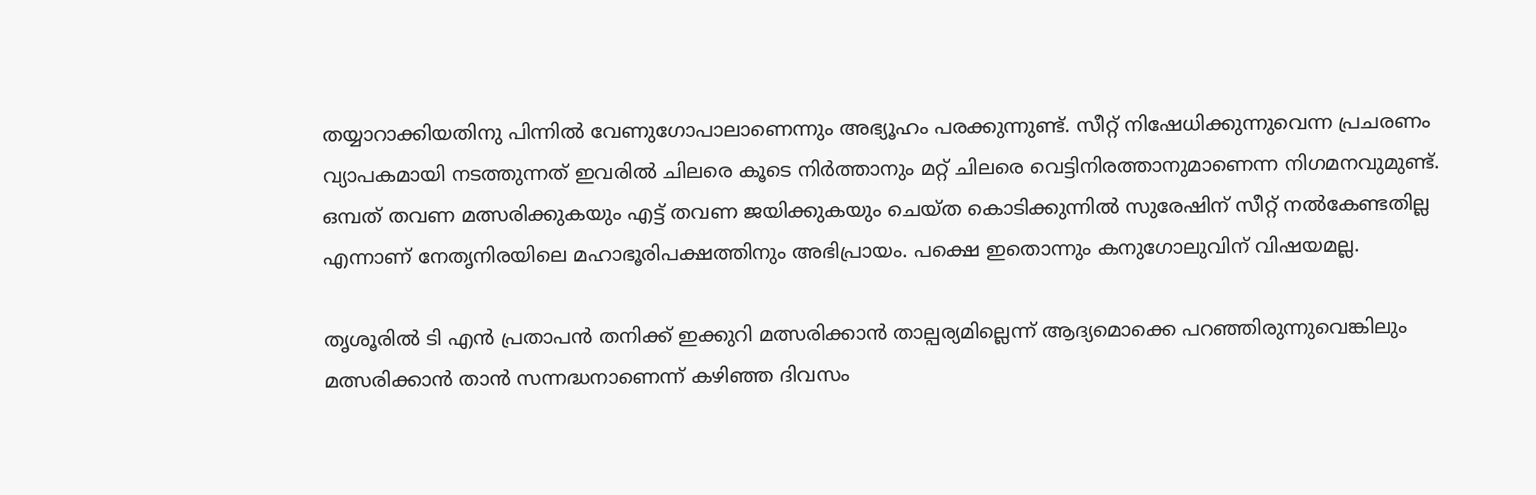തയ്യാറാക്കിയതിനു പിന്നില്‍ വേണുഗോപാലാണെന്നും അഭ്യൂഹം പരക്കുന്നുണ്ട്. സീറ്റ് നിഷേധിക്കുന്നുവെന്ന പ്രചരണം വ്യാപകമായി നടത്തുന്നത് ഇവരില്‍ ചിലരെ കൂടെ നിര്‍ത്താനും മറ്റ് ചിലരെ വെട്ടിനിരത്താനുമാണെന്ന നിഗമനവുമുണ്ട്. ഒമ്പത് തവണ മത്സരിക്കുകയും എട്ട് തവണ ജയിക്കുകയും ചെയ്ത കൊടിക്കുന്നില്‍ സുരേഷിന് സീറ്റ് നല്‍കേണ്ടതില്ല എന്നാണ് നേതൃനിരയിലെ മഹാഭൂരിപക്ഷത്തിനും അഭിപ്രായം. പക്ഷെ ഇതൊന്നും കനുഗോലുവിന് വിഷയമല്ല.

തൃശൂരില്‍ ടി എന്‍ പ്രതാപന്‍ തനിക്ക് ഇക്കുറി മത്സരിക്കാന്‍ താല്പര്യമില്ലെന്ന് ആദ്യമൊക്കെ പറഞ്ഞിരുന്നുവെങ്കിലും മത്സരിക്കാന്‍ താന്‍ സന്നദ്ധനാണെന്ന് കഴിഞ്ഞ ദിവസം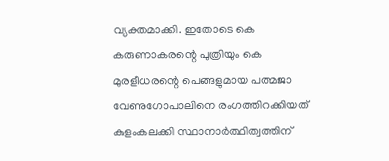വ്യക്തമാക്കി. ഇതോടെ കെ കരുണാകരന്റെ പുത്രിയും കെ മുരളീധരന്റെ പെങ്ങളുമായ പത്മജാ വേണുഗോപാലിനെ രംഗത്തിറക്കിയത് കുളംകലക്കി സ്ഥാനാര്‍ത്ഥിത്വത്തിന്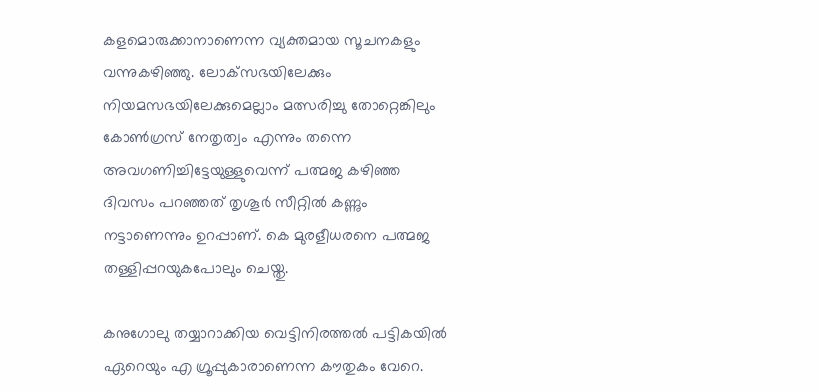കളമൊരുക്കാനാണെന്ന വ്യക്തമായ സൂചനകളും വന്നുകഴിഞ്ഞു. ലോക്‌സഭയിലേക്കും നിയമസഭയിലേക്കുമെല്ലാം മത്സരിച്ചു തോറ്റെങ്കിലും കോണ്‍ഗ്രസ് നേതൃത്വം എന്നും തന്നെ അവഗണിച്ചിട്ടേയുള്ളുവെന്ന് പത്മജ കഴിഞ്ഞ ദിവസം പറഞ്ഞത് തൃശൂര്‍ സീറ്റില്‍ കണ്ണും നട്ടാണെന്നും ഉറപ്പാണ്. കെ മുരളീധരനെ പത്മജ തള്ളിപ്പറയുകപോലും ചെയ്തു.

കനുഗോലു തയ്യാറാക്കിയ വെട്ടിനിരത്തല്‍ പട്ടികയില്‍ ഏറെയും എ ഗ്രൂപ്പുകാരാണെന്ന കൗതുകം വേറെ.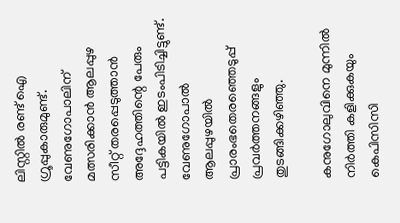ലിസ്റ്റില്‍ രണ്ട് ഐ ഗ്രൂപ്പുകാരുമുണ്ട്. വേണുഗോപാലിന് മത്സരിക്കാന്‍ ആലപ്പുഴ സീറ്റ് തരപ്പെടുത്താന്‍ അദ്ദേഹത്തിന്റെ പേരും പട്ടികയില്‍ ഇടംപിടിച്ചിട്ടുണ്ട്. വേണുഗോപാല്‍ ആലപ്പുഴയില്‍ പ്രാരംഭതെരഞ്ഞെടുപ്പ് പ്രവര്‍ത്തനങ്ങളും തുടങ്ങിക്കഴിഞ്ഞു.

കനുഗോലുവിനെ മുന്നില്‍ നിര്‍ത്തി കളിക്കുകയും കെപിസിസി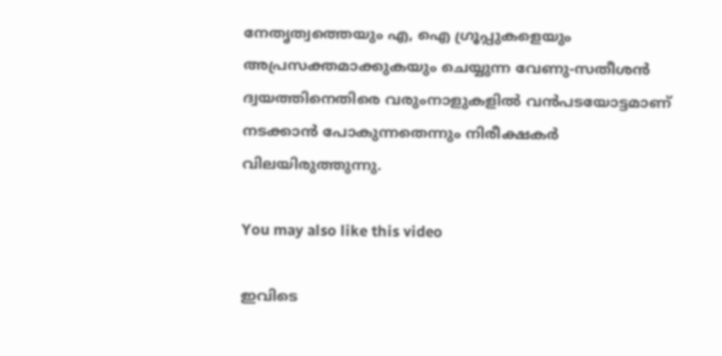നേതൃത്വത്തെയും എ, ഐ ഗ്രൂപ്പുകളെയും അപ്രസക്തമാക്കുകയും ചെയ്യുന്ന വേണു-സതീശന്‍ ദ്വയത്തിനെതിരെ വരുംനാളുകളില്‍ വന്‍പടയോട്ടമാണ് നടക്കാന്‍ പോകുന്നതെന്നും നിരീക്ഷകര്‍ വിലയിരുത്തുന്നു.

You may also like this video

ഇവിടെ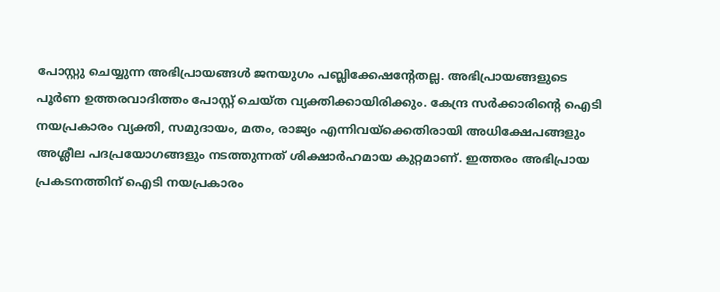പോസ്റ്റു ചെയ്യുന്ന അഭിപ്രായങ്ങള്‍ ജനയുഗം പബ്ലിക്കേഷന്റേതല്ല. അഭിപ്രായങ്ങളുടെ പൂര്‍ണ ഉത്തരവാദിത്തം പോസ്റ്റ് ചെയ്ത വ്യക്തിക്കായിരിക്കും. കേന്ദ്ര സര്‍ക്കാരിന്റെ ഐടി നയപ്രകാരം വ്യക്തി, സമുദായം, മതം, രാജ്യം എന്നിവയ്‌ക്കെതിരായി അധിക്ഷേപങ്ങളും അശ്ലീല പദപ്രയോഗങ്ങളും നടത്തുന്നത് ശിക്ഷാര്‍ഹമായ കുറ്റമാണ്. ഇത്തരം അഭിപ്രായ പ്രകടനത്തിന് ഐടി നയപ്രകാരം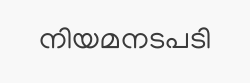നിയമനടപടി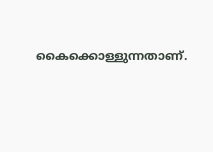കൈക്കൊള്ളുന്നതാണ്.